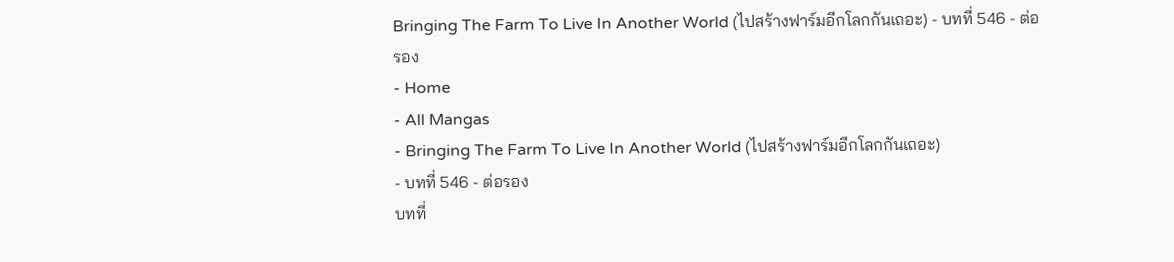Bringing The Farm To Live In Another World (ไปสร้างฟาร์มอีกโลกกันเถอะ) - บทที่ 546 - ต่อรอง
- Home
- All Mangas
- Bringing The Farm To Live In Another World (ไปสร้างฟาร์มอีกโลกกันเถอะ)
- บทที่ 546 - ต่อรอง
บทที่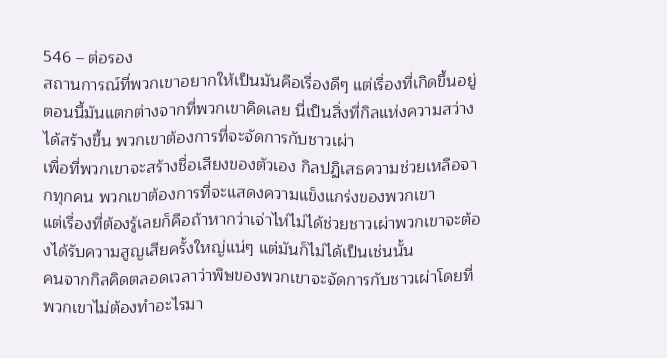546 – ต่อรอง
สถานการณ์ที่พวกเขาอยากให้เป็นมันคือเรื่องดีๆ แต่เรื่องที่เกิดขึ้นอยู่ตอนนี้มันแตกต่างจากที่พวกเขาคิดเลย นี่เป็นสิ่งที่กิลแห่งความสว่างได้สร้างขึ้น พวกเขาต้องการที่จะจัดการกับชาวเผ่า
เพื่อที่พวกเขาจะสร้างชื่อเสียงของตัวเอง กิลปฏิเสธความช่วยเหลือจากทุกคน พวกเขาต้องการที่จะแสดงความแข็งแกร่งของพวกเขา
แต่เรื่องที่ต้องรู้เลยก็คือถ้าหากว่าเจ่าไห่ไม่ได้ช่วยชาวเผ่าพวกเขาจะต้องได้รับความสูญเสียครั้งใหญ่แน่ๆ แต่มันก็ไม่ได้เป็นเช่นนั้น
คนจากกิลคิดตลอดเวลาว่าพิษของพวกเขาจะจัดการกับชาวเผ่าโดยที่พวกเขาไม่ต้องทําอะไรมา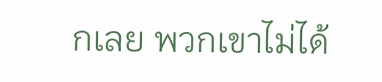กเลย พวกเขาไม่ได้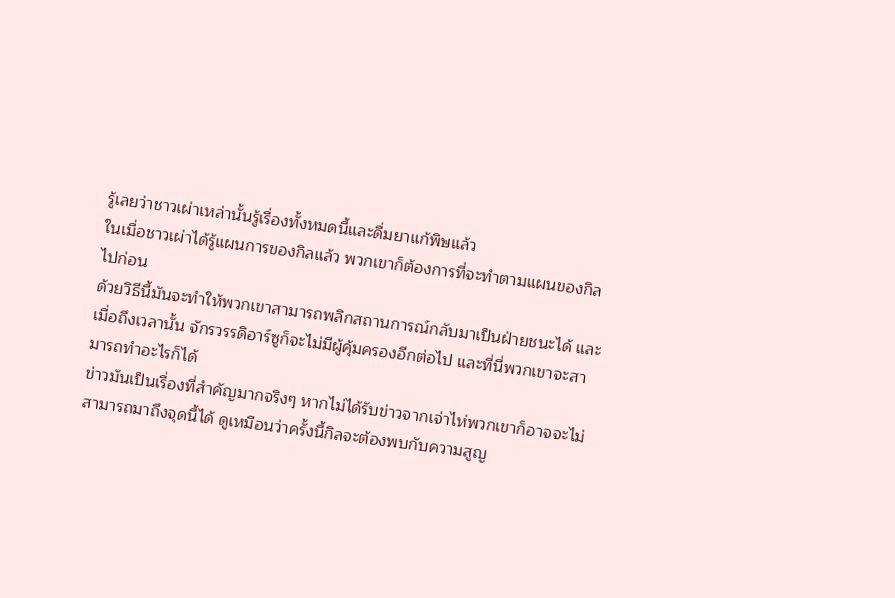รู้เลยว่าชาวเผ่าเหล่านั้นรู้เรื่องทั้งหมดนี้และดื่มยาแก้พิษแล้ว
ในเมื่อชาวเผ่าได้รู้แผนการของกิลแล้ว พวกเขาก็ต้องการที่จะทําตามแผนของกิลไปก่อน
ด้วยวิธีนี้มันจะทําให้พวกเขาสามารถพลิกสถานการณ์กลับมาเป็นฝ่ายชนะได้ และเมื่อถึงเวลานั้น จักรวรรดิอาร์ซูก็จะไม่มีผู้คุ้มครองอีกต่อไป และที่นี่พวกเขาจะสามารถทําอะไรก็ได้
ข่าวมันเป็นเรื่องที่สําคัญมากจริงๆ หากไม่ได้รับข่าวจากเจ่าไห่พวกเขาก็อาจจะไม่สามารถมาถึงจุดนี้ได้ ดูเหมือนว่าครั้งนี้กิลจะต้องพบกับความสูญ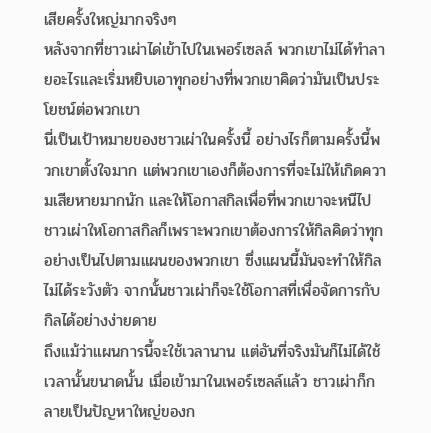เสียครั้งใหญ่มากจริงๆ
หลังจากที่ชาวเผ่าได่เข้าไปในเพอร์เซลล์ พวกเขาไม่ได้ทําลายอะไรและเริ่มหยิบเอาทุกอย่างที่พวกเขาคิดว่ามันเป็นประโยชน์ต่อพวกเขา
นี่เป็นเป้าหมายของชาวเผ่าในครั้งนี้ อย่างไรก็ตามครั้งนี้พวกเขาตั้งใจมาก แต่พวกเขาเองก็ต้องการที่จะไม่ให้เกิดความเสียหายมากนัก และให้โอกาสกิลเพื่อที่พวกเขาจะหนีไป
ชาวเผ่าใหโอกาสกิลก็เพราะพวกเขาต้องการให้กิลคิดว่าทุกอย่างเป็นไปตามแผนของพวกเขา ซึ่งแผนนี้มันจะทําให้กิลไม่ได้ระวังตัว จากนั้นชาวเผ่าก็จะใช้โอกาสที่เพื่อจัดการกับกิลได้อย่างง่ายดาย
ถึงแม้ว่าแผนการนี้จะใช้เวลานาน แต่อันที่จริงมันก็ไม่ได้ใช้เวลานั้นขนาดนั้น เมื่อเข้ามาในเพอร์เซลล์แล้ว ชาวเผ่าก็กลายเป็นปัญหาใหญ่ของก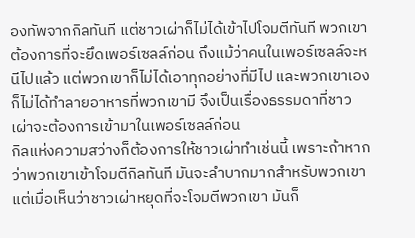องทัพจากกิลทันที แต่ชาวเผ่าก็ไม่ได้เข้าไปโจมตีทันที พวกเขาต้องการที่จะยึดเพอร์เซลล์ก่อน ถึงแม้ว่าคนในเพอร์เซลล์จะหนีไปแล้ว แต่พวกเขาก็ไม่ได้เอาทุกอย่างที่มีไป และพวกเขาเองก็ไม่ได้ทําลายอาหารที่พวกเขามี จึงเป็นเรื่องธรรมดาที่ชาวเผ่าจะต้องการเข้ามาในเพอร์เซลล์ก่อน
กิลแห่งความสว่างก็ต้องการให้ชาวเผ่าทําเช่นนี้ เพราะถ้าหากว่าพวกเขาเข้าโจมตีกิลทันที มันจะลำบากมากสําหรับพวกเขา แต่เมื่อเห็นว่าชาวเผ่าหยุดที่จะโจมตีพวกเขา มันก็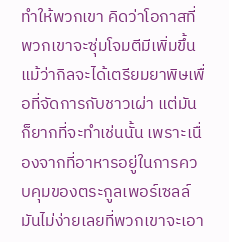ทําให้พวกเขา คิดว่าโอกาสที่พวกเขาจะซุ่มโจมตีมีเพิ่มขึ้น
แม้ว่ากิลจะได้เตรียมยาพิษเพื่อที่จัดการกับชาวเผ่า แต่มันก็ยากที่จะทําเช่นนั้น เพราะเนื่องจากที่อาหารอยู่ในการควบคุมของตระกูลเพอร์เซลล์
มันไม่ง่ายเลยที่พวกเขาจะเอา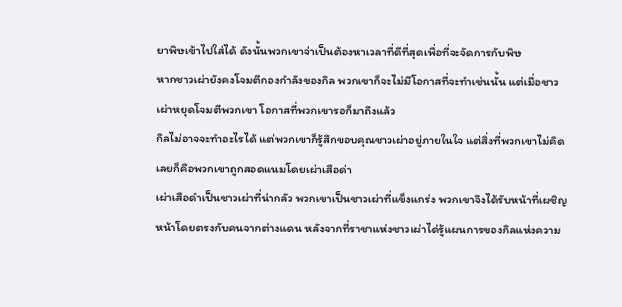ยาพิษเข้าไปใส่ได้ ดังนั้นพวกเขาจ่าเป็นต้องหาเวลาที่ดีที่สุดเพื่อที่จะจัดการกับพิษ
หากชาวเผ่ายังคงโจมตีกองกําลังของกิล พวกเขาก็จะไม่มีโอกาสที่จะทําเช่นนั้น แต่เมื่อชาวเผ่าหยุดโจมตีพวกเขา โอกาสที่พวกเขารอก็มาถึงแล้ว
กิลไม่อาจจะทําอะไรได้ แต่พวกเขาก็รู้สึกขอบคุณชาวเผ่าอยู่ภายในใจ แต่สิ่งที่พวกเขาไม่คิดเลยก็คือพวกเขาถูกสอดแนมโดยเผ่าเสือด่า
เผ่าเสือดําเป็นชาวเผ่าที่น่ากลัว พวกเขาเป็นชาวเผ่าที่แข็งแกร่ง พวกเขาจึงได้รับหน้าที่เผชิญหน้าโดยตรงกับคนจากต่างแดน หลังจากที่ราชาแห่งชาวเผ่าได่รู้แผนการของกิลแห่งความ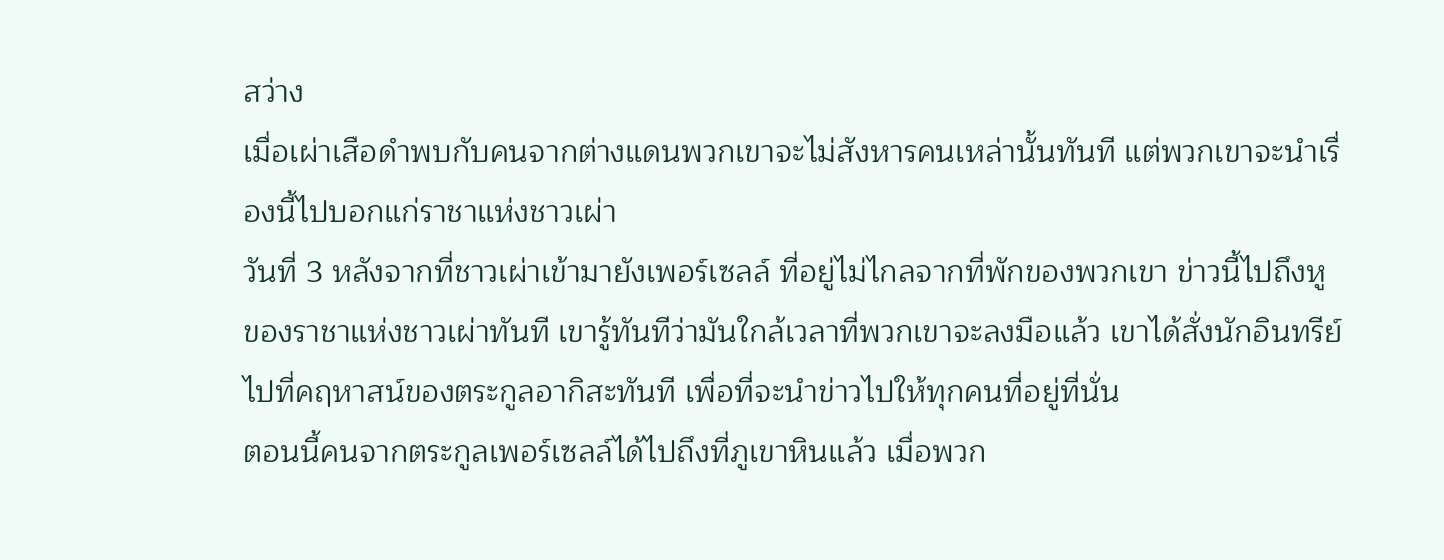สว่าง
เมื่อเผ่าเสือดําพบกับคนจากต่างแดนพวกเขาจะไม่สังหารคนเหล่านั้นทันที แต่พวกเขาจะนําเรื่องนี้ไปบอกแก่ราชาแห่งชาวเผ่า
วันที่ 3 หลังจากที่ชาวเผ่าเข้ามายังเพอร์เซลล์ ที่อยู่ไม่ไกลจากที่พักของพวกเขา ข่าวนี้ไปถึงหูของราชาแห่งชาวเผ่าทันที เขารู้ทันทีว่ามันใกล้เวลาที่พวกเขาจะลงมือแล้ว เขาได้สั่งนักอินทรีย์ไปที่คฤหาสน์ของตระกูลอากิสะทันที เพื่อที่จะนําข่าวไปให้ทุกคนที่อยู่ที่นั่น
ตอนนี้คนจากตระกูลเพอร์เซลล์ได้ไปถึงที่ภูเขาหินแล้ว เมื่อพวก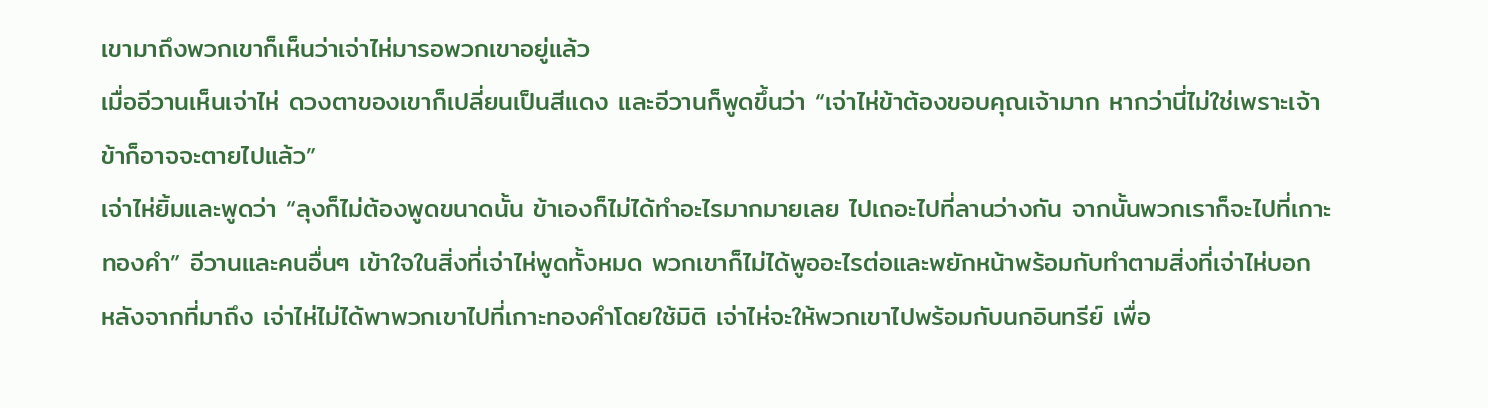เขามาถึงพวกเขาก็เห็นว่าเจ่าไห่มารอพวกเขาอยู่แล้ว
เมื่ออีวานเห็นเจ่าไห่ ดวงตาของเขาก็เปลี่ยนเป็นสีแดง และอีวานก็พูดขึ้นว่า “เจ่าไห่ข้าต้องขอบคุณเจ้ามาก หากว่านี่ไม่ใช่เพราะเจ้าข้าก็อาจจะตายไปแล้ว”
เจ่าไห่ยิ้มและพูดว่า “ลุงก็ไม่ต้องพูดขนาดนั้น ข้าเองก็ไม่ได้ทําอะไรมากมายเลย ไปเถอะไปที่ลานว่างกัน จากนั้นพวกเราก็จะไปที่เกาะทองคํา” อีวานและคนอื่นๆ เข้าใจในสิ่งที่เจ่าไห่พูดทั้งหมด พวกเขาก็ไม่ได้พูออะไรต่อและพยักหน้าพร้อมกับทําตามสิ่งที่เจ่าไห่บอก
หลังจากที่มาถึง เจ่าไห่ไม่ได้พาพวกเขาไปที่เกาะทองคําโดยใช้มิติ เจ่าไห่จะให้พวกเขาไปพร้อมกับนกอินทรีย์ เพื่อ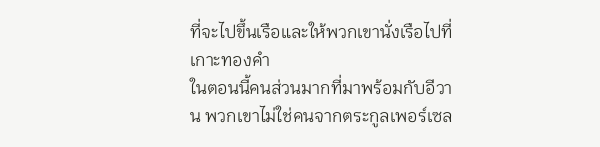ที่จะไปขึ้นเรือและให้พวกเขานั่งเรือไปที่เกาะทองคํา
ในตอนนี้คนส่วนมากที่มาพร้อมกับอีวาน พวกเขาไม่ใช่คนจากตระกูลเพอร์เซล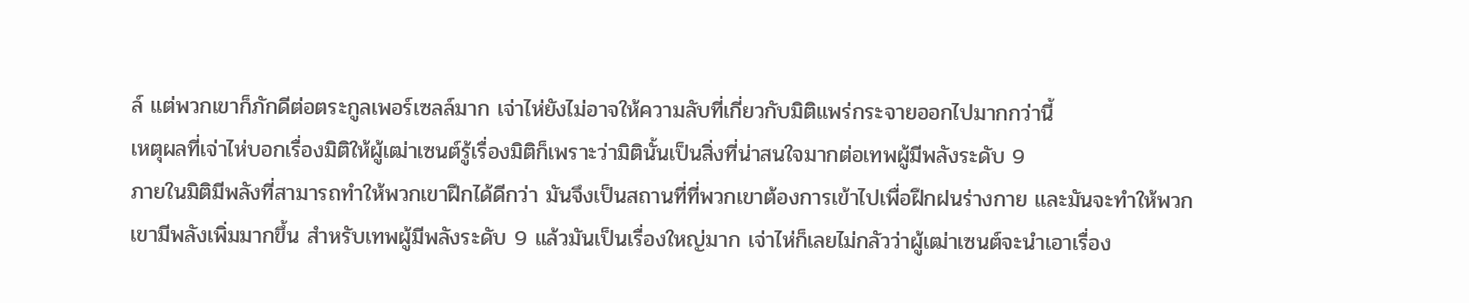ล์ แต่พวกเขาก็ภักดีต่อตระกูลเพอร์เซลล์มาก เจ่าไห่ยังไม่อาจให้ความลับที่เกี่ยวกับมิติแพร่กระจายออกไปมากกว่านี้
เหตุผลที่เจ่าไห่บอกเรื่องมิติให้ผู้เฒ่าเซนต์รู้เรื่องมิติก็เพราะว่ามิตินั้นเป็นสิ่งที่น่าสนใจมากต่อเทพผู้มีพลังระดับ 9
ภายในมิติมีพลังที่สามารถทําให้พวกเขาฝึกได้ดีกว่า มันจึงเป็นสถานที่ที่พวกเขาต้องการเข้าไปเพื่อฝึกฝนร่างกาย และมันจะทําให้พวกเขามีพลังเพิ่มมากขึ้น สําหรับเทพผู้มีพลังระดับ 9 แล้วมันเป็นเรื่องใหญ่มาก เจ่าไห่ก็เลยไม่กลัวว่าผู้เฒ่าเซนต์จะนําเอาเรื่อง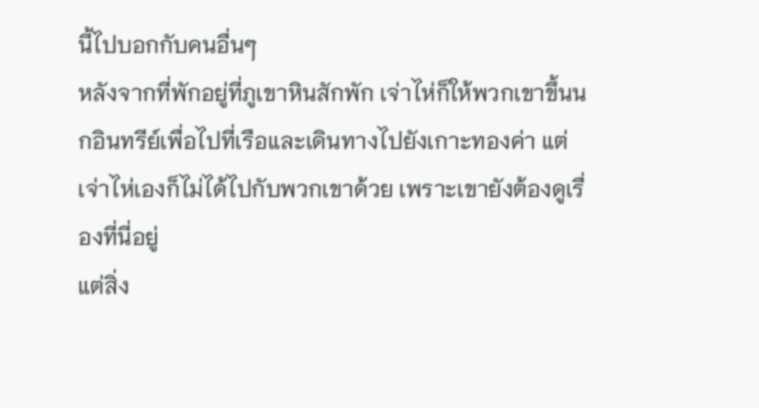นี้ไปบอกกับคนอื่นๆ
หลังจากที่พักอยู่ที่ภูเขาหินสักพัก เจ่าไห่ก็ให้พวกเขาขึ้นนกอินทรีย์เพื่อไปที่เรือและเดินทางไปยังเกาะทองค่า แต่เจ่าไห่เองก็ไม่ได้ไปกับพวกเขาด้วย เพราะเขายังต้องดูเรื่องที่นี่อยู่
แต่สิ่ง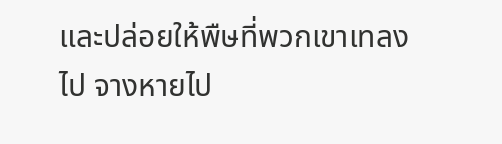และปล่อยให้พืษที่พวกเขาเทลงไป จางหายไป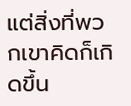แต่สิ่งที่พวกเขาคิดก็เกิดขึ้น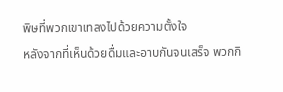พิษที่พวกเขาเทลงไปด้วยความตั้งใจ
หลังจากที่เห็นด้วยดื่มและอาบกันจนเสร็จ พวกกิ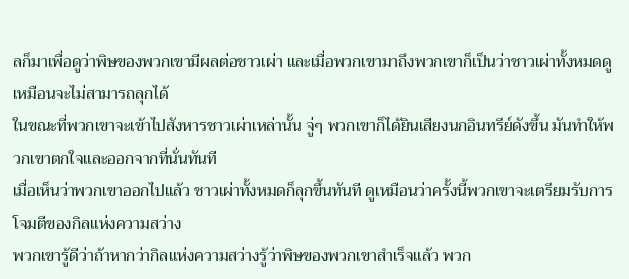ลก็มาเพื่อดูว่าพิษของพวกเขามีผลต่อชาวเผ่า และเมื่อพวกเขามาถึงพวกเขาก็เป็นว่าชาวเผ่าทั้งหมดดูเหมือนจะไม่สามารถลุกได้
ในขณะที่พวกเขาจะเข้าไปสังหารชาวเผ่าเหล่านั้น จู่ๆ พวกเขาก็ได้ยินเสียงนกอินทรีย์ดังขึ้น มันทําให้พวกเขาตกใจและออกจากที่นั่นทันที
เมื่อเห็นว่าพวกเขาออกไปแล้ว ชาวเผ่าทั้งหมดก็ลุกขึ้นทันที ดูเหมือนว่าครั้งนี้พวกเขาจะเตรียมรับการโจมตีของกิลแห่งความสว่าง
พวกเขารู้ดีว่าถ้าหากว่ากิลแห่งความสว่างรู้ว่าพิษของพวกเขาสําเร็จแล้ว พวก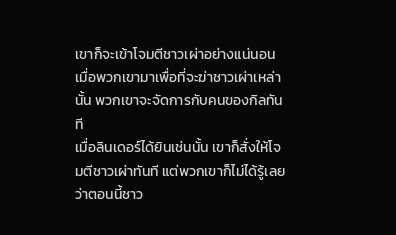เขาก็จะเข้าโจมตีชาวเผ่าอย่างแน่นอน เมื่อพวกเขามาเพื่อที่จะฆ่าชาวเผ่าเหล่านั้น พวกเขาจะจัดการกับคนของกิลทันที
เมื่อลินเดอร์ได้ยินเช่นนั้น เขาก็สั่งให้โจมตีชาวเผ่าทันที แต่พวกเขาก็ไม่ได้รู้เลยว่าตอนนี้ชาว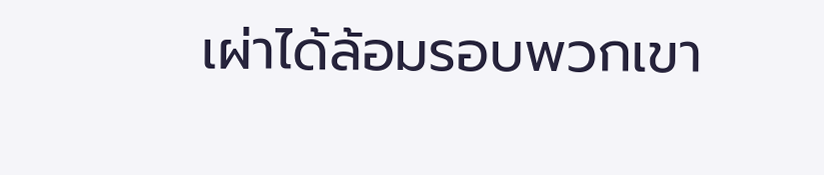เผ่าได้ล้อมรอบพวกเขา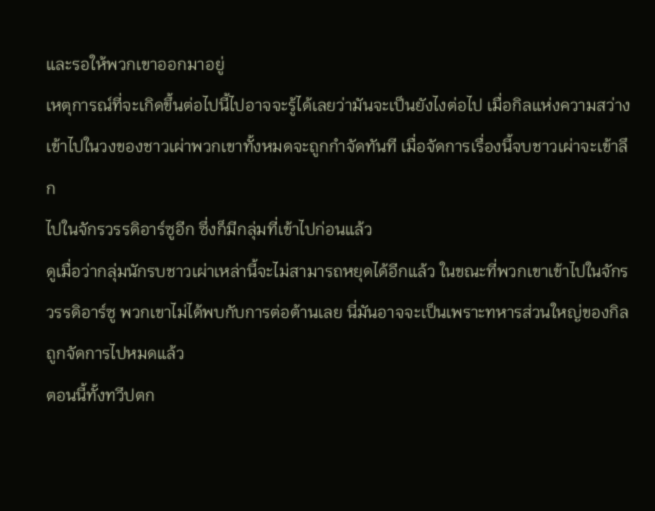และรอให้พวกเขาออกมาอยู่
เหตุการณ์ที่จะเกิดขึ้นต่อไปนี้ไปอาจจะรู้ได้เลยว่ามันจะเป็นยังไงต่อไป เมื่อกิลแห่งความสว่างเข้าไปในวงของชาวเผ่าพวกเขาทั้งหมดจะถูกกําจัดทันที เมื่อจัดการเรื่องนี้จบชาวเผ่าจะเข้าลึก
ไปในจักรวรรดิอาร์ซูอีก ซึ่งก็มีกลุ่มที่เข้าไปก่อนแล้ว
ดูเมื่อว่ากลุ่มนักรบชาวเผ่าเหล่านี้จะไม่สามารถหยุดได้อีกแล้ว ในขณะที่พวกเขาเข้าไปในจักรวรรดิอาร์ซู พวกเขาไม่ได้พบกับการต่อต้านเลย นี่มันอาจจะเป็นเพราะทหารส่วนใหญ่ของกิลถูกจัดการไปหมดแล้ว
ตอนนี้ทั้งทวีปตก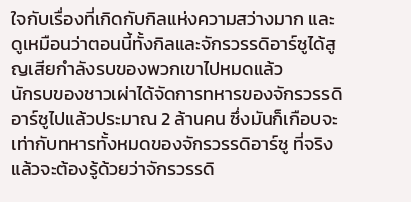ใจกับเรื่องที่เกิดกับกิลแห่งความสว่างมาก และดูเหมือนว่าตอนนี้ทั้งกิลและจักรวรรดิอาร์ซูได้สูญเสียกําลังรบของพวกเขาไปหมดแล้ว
นักรบของชาวเผ่าได้จัดการทหารของจักรวรรดิอาร์ซูไปแล้วประมาณ 2 ล้านคน ซึ่งมันก็เกือบจะเท่ากับทหารทั้งหมดของจักรวรรดิอาร์ซู ที่จริงแล้วจะต้องรู้ด้วยว่าจักรวรรดิ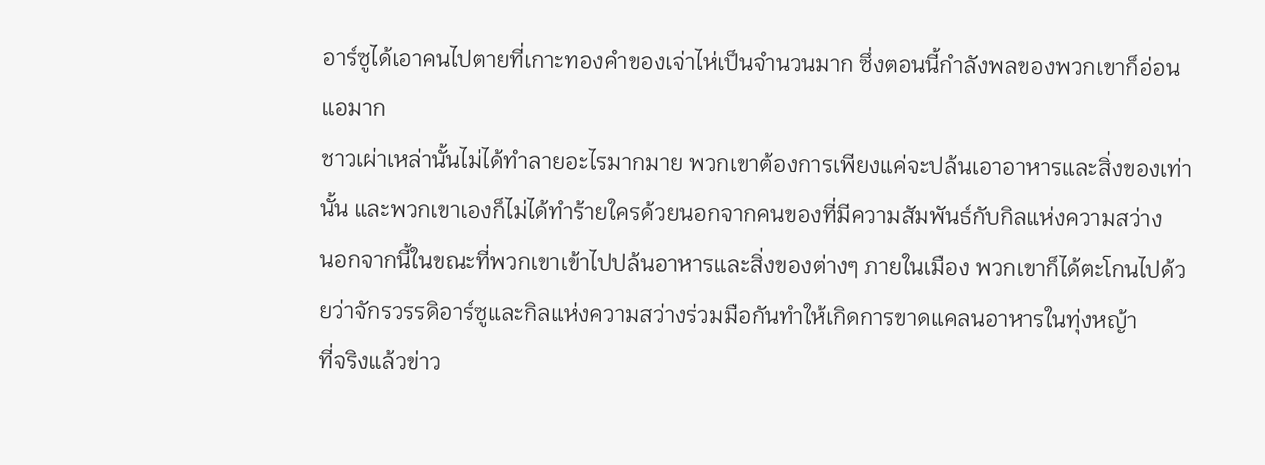อาร์ซูได้เอาคนไปตายที่เกาะทองคําของเจ่าไห่เป็นจํานวนมาก ซึ่งตอนนี้กําลังพลของพวกเขาก็อ่อนแอมาก
ชาวเผ่าเหล่านั้นไม่ได้ทําลายอะไรมากมาย พวกเขาต้องการเพียงแค่จะปล้นเอาอาหารและสิ่งของเท่านั้น และพวกเขาเองก็ไม่ได้ทําร้ายใครด้วยนอกจากคนของที่มีความสัมพันธ์กับกิลแห่งความสว่าง
นอกจากนี้ในขณะที่พวกเขาเข้าไปปล้นอาหารและสิ่งของต่างๆ ภายในเมือง พวกเขาก็ได้ตะโกนไปด้วยว่าจักรวรรดิอาร์ซูและกิลแห่งความสว่างร่วมมือกันทําให้เกิดการขาดแคลนอาหารในทุ่งหญ้า
ที่จริงแล้วข่าว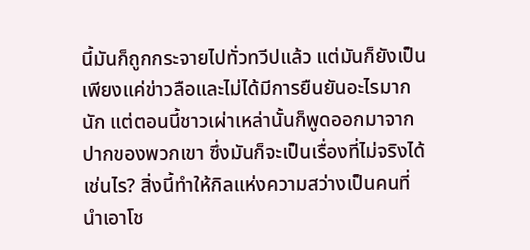นี้มันก็ถูกกระจายไปทั่วทวีปแล้ว แต่มันก็ยังเป็นเพียงแค่ข่าวลือและไม่ได้มีการยืนยันอะไรมากนัก แต่ตอนนี้ชาวเผ่าเหล่านั้นก็พูดออกมาจากปากของพวกเขา ซึ่งมันก็จะเป็นเรื่องที่ไม่จริงได้เช่นไร? สิ่งนี้ทําให้กิลแห่งความสว่างเป็นคนที่นําเอาโช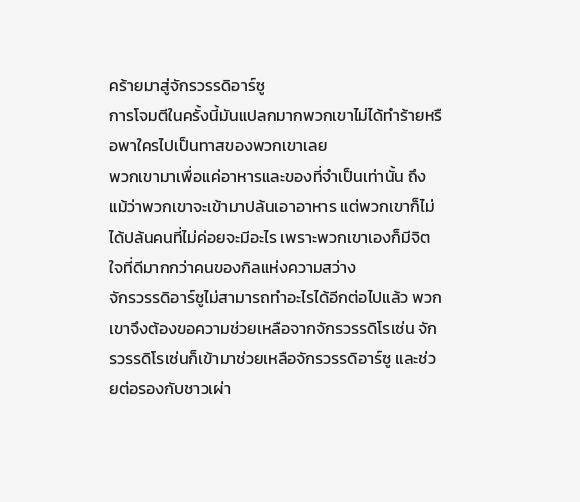คร้ายมาสู่จักรวรรดิอาร์ซู
การโจมตีในครั้งนี้มันแปลกมากพวกเขาไม่ได้ทําร้ายหรือพาใครไปเป็นทาสของพวกเขาเลย
พวกเขามาเพื่อแค่อาหารและของที่จําเป็นเท่านั้น ถึงแม้ว่าพวกเขาจะเข้ามาปล้นเอาอาหาร แต่พวกเขาก็ไม่ได้ปล้นคนที่ไม่ค่อยจะมีอะไร เพราะพวกเขาเองก็มีจิตใจที่ดีมากกว่าคนของกิลแห่งความสว่าง
จักรวรรดิอาร์ซูไม่สามารถทําอะไรได้อีกต่อไปแล้ว พวกเขาจึงต้องขอความช่วยเหลือจากจักรวรรดิโรเซ่น จักรวรรดิโรเซ่นก็เข้ามาช่วยเหลือจักรวรรดิอาร์ซู และช่วยต่อรองกับชาวเผ่า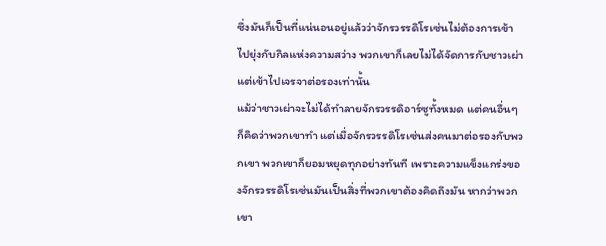ซึ่งมันก็เป็นที่แน่นอนอยู่แล้วว่าจักรวรรดิโรเซ่นไม่ต้องการเข้าไปยุ่งกับกิลแห่งความสว่าง พวกเขาก็เลยไม่ได้จัดการกับชาวเผ่า แต่เข้าไปเจรจาต่อรองเท่านั้น
แม้ว่าชาวเผ่าจะไม่ได้ทําลายจักรวรรดิอาร์ซูทั้งหมด แต่คนอื่นๆ ก็คิดว่าพวกเขาทํา แต่เมื่อจักรวรรดิโรเซ่นส่งคนมาต่อรองกับพวกเขา พวกเขาก็ยอมหยุดทุกอย่างทันที เพราะความแข็งแกร่งของจักรวรรดิโรเซ่นมันเป็นสิ่งที่พวกเขาต้องคิดถึงมัน หากว่าพวกเขา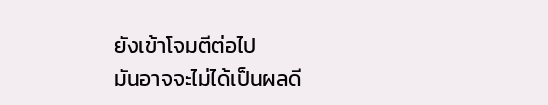ยังเข้าโจมตีต่อไป
มันอาจจะไม่ได้เป็นผลดี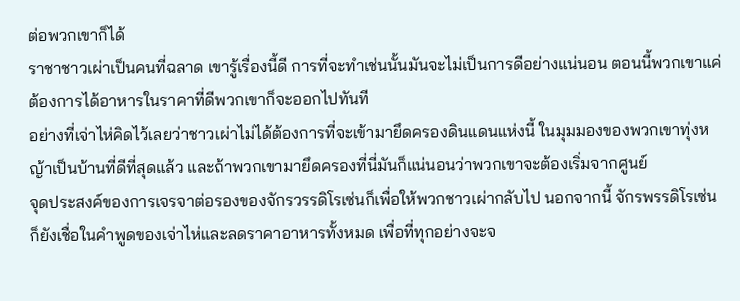ต่อพวกเขาก็ได้
ราชาชาวเผ่าเป็นคนที่ฉลาด เขารู้เรื่องนี้ดี การที่จะทําเช่นนั้นมันจะไม่เป็นการดีอย่างแน่นอน ตอนนี้พวกเขาแค่ต้องการได้อาหารในราคาที่ดีพวกเขาก็จะออกไปทันที
อย่างที่เจ่าไห่คิดไว้เลยว่าชาวเผ่าไม่ได้ต้องการที่จะเข้ามายึดครองดินแดนแห่งนี้ ในมุมมองของพวกเขาทุ่งหญ้าเป็นบ้านที่ดีที่สุดแล้ว และถ้าพวกเขามายึดครองที่นี่มันก็แน่นอนว่าพวกเขาจะต้องเริ่มจากศูนย์
จุดประสงค์ของการเจรจาต่อรองของจักรวรรดิโรเซ่นก็เพื่อให้พวกชาวเผ่ากลับไป นอกจากนี้ จักรพรรดิโรเซ่นก็ยังเชื่อในคําพูดของเจ่าไห่และลดราคาอาหารทั้งหมด เพื่อที่ทุกอย่างจะจ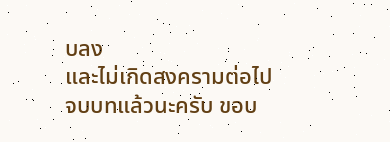บลง
และไม่เกิดสงครามต่อไป
จบบทแล้วนะครับ ขอบ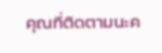คุณที่ติดตามนะค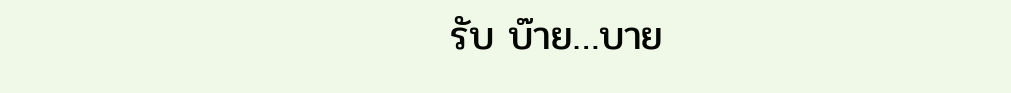รับ บ๊าย…บาย